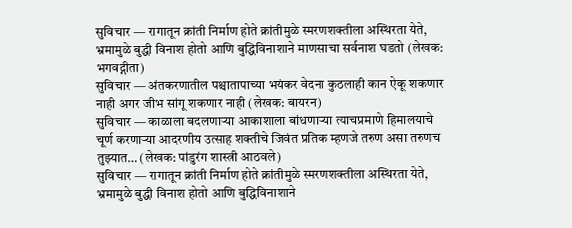सुविचार — रागातून क्रांती निर्माण होते क्रांतीमुळे स्मरणशक्तीला अस्थिरता येते, भ्रमामुळे बुद्धी विनाश होतो आणि बुद्धिविनाशाने माणसाचा सर्वनाश घडतो (लेखक: भगवद्गीता)
सुविचार — अंतकरणातील पश्चातापाच्या भयंकर वेदना कुठलाही कान ऐकू शकणार नाही अगर जीभ सांगू शकणार नाही (लेखक: बायरन)
सुविचार — काळाला बदलणाऱ्या आकाशाला बांधणाऱ्या त्याचप्रमाणे हिमालयाचे चूर्ण करणाऱ्या आदरणीय उत्साह शक्तीचे जिवंत प्रतिक म्हणजे तरुण असा तरुणच तुझ्यात… (लेखक: पांडुरंग शास्त्री आठवले)
सुविचार — रागातून क्रांती निर्माण होते क्रांतीमुळे स्मरणशक्तीला अस्थिरता येते, भ्रमामुळे बुद्धी विनाश होतो आणि बुद्धिविनाशाने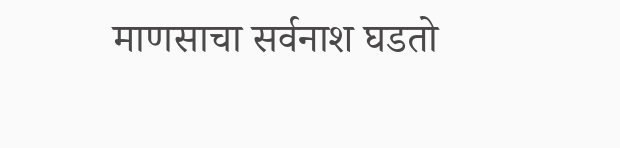माणसाचा सर्वनाश घडतो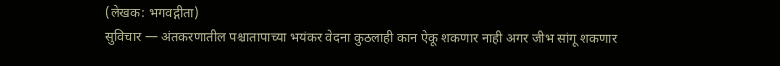(लेखक: भगवद्गीता)
सुविचार — अंतकरणातील पश्चातापाच्या भयंकर वेदना कुठलाही कान ऐकू शकणार नाही अगर जीभ सांगू शकणार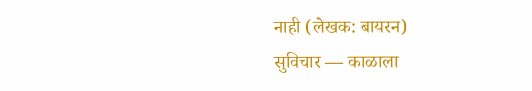नाही (लेखक: बायरन)
सुविचार — काळाला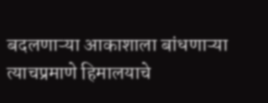बदलणाऱ्या आकाशाला बांधणाऱ्या त्याचप्रमाणे हिमालयाचे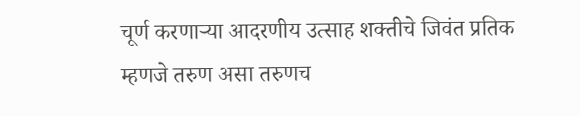चूर्ण करणाऱ्या आदरणीय उत्साह शक्तीचे जिवंत प्रतिक म्हणजे तरुण असा तरुणच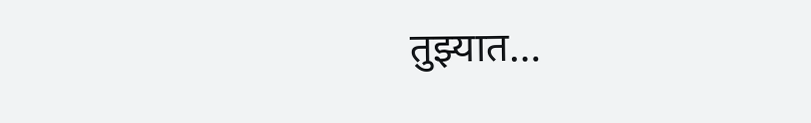तुझ्यात…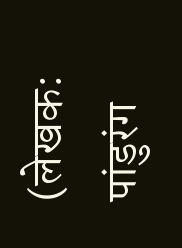(लेखक: पांडुरंग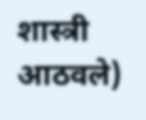शास्त्री आठवले)